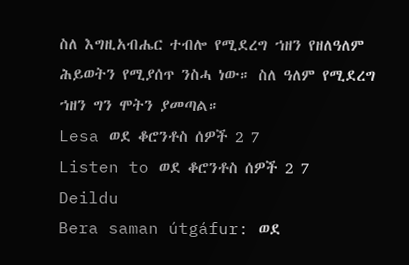ስለ እግዚአብሔር ተብሎ የሚደረግ ኀዘን የዘለዓለም ሕይወትን የሚያሰጥ ንስሓ ነው። ስለ ዓለም የሚደረግ ኀዘን ግን ሞትን ያመጣል።
Lesa ወደ ቆሮንቶስ ሰዎች 2 7
Listen to ወደ ቆሮንቶስ ሰዎች 2 7
Deildu
Bera saman útgáfur: ወደ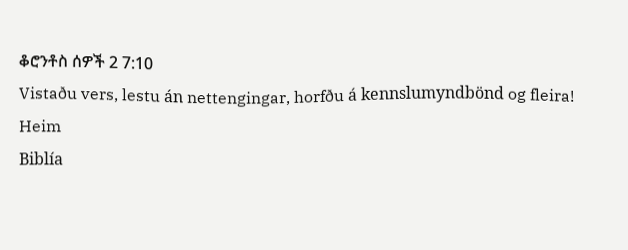ቆሮንቶስ ሰዎች 2 7:10
Vistaðu vers, lestu án nettengingar, horfðu á kennslumyndbönd og fleira!
Heim
Biblía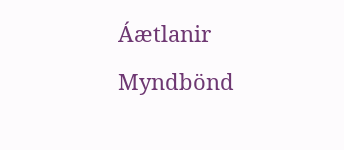Áætlanir
Myndbönd